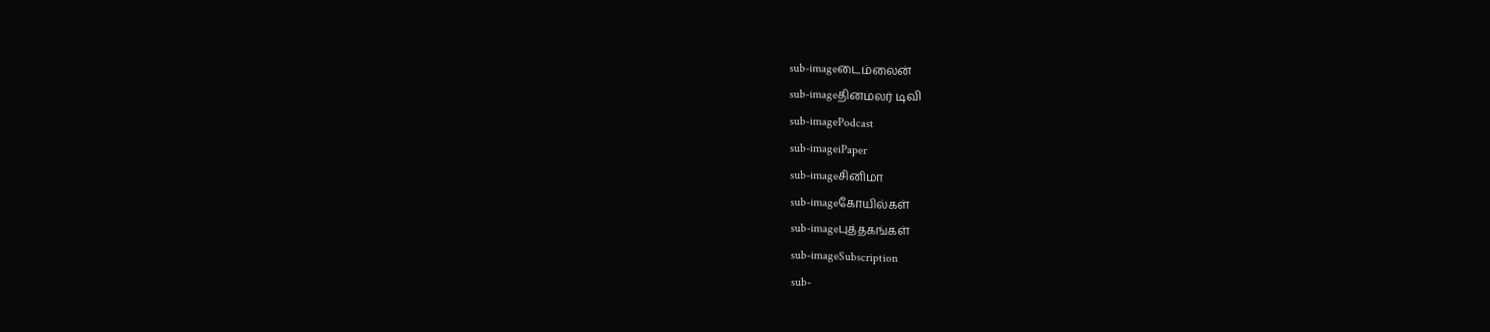sub-imageடைம்லைன்
sub-imageதினமலர் டிவி
sub-imagePodcast
sub-imageiPaper
sub-imageசினிமா
sub-imageகோயில்கள்
sub-imageபுத்தகங்கள்
sub-imageSubscription
sub-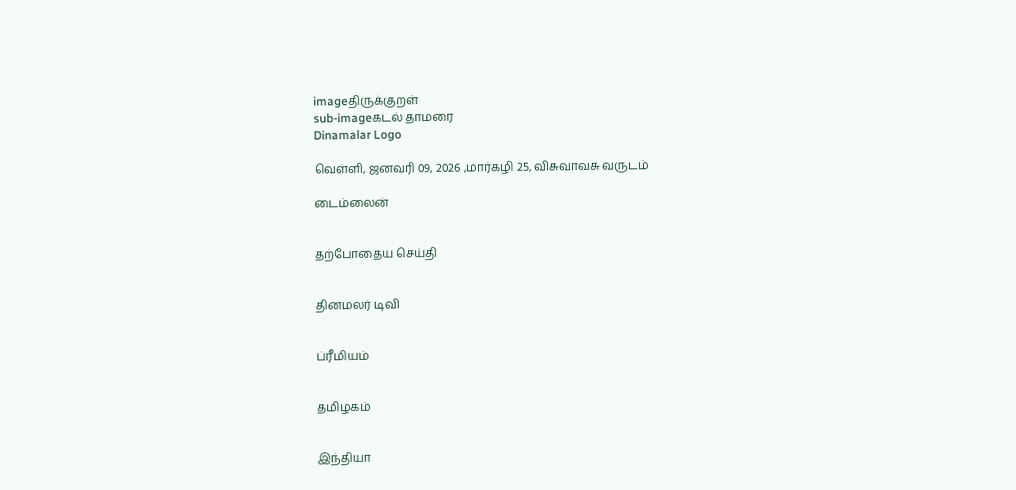imageதிருக்குறள்
sub-imageகடல் தாமரை
Dinamalar Logo

வெள்ளி, ஜனவரி 09, 2026 ,மார்கழி 25, விசுவாவசு வருடம்

டைம்லைன்


தற்போதைய செய்தி


தினமலர் டிவி


ப்ரீமியம்


தமிழகம்


இந்தியா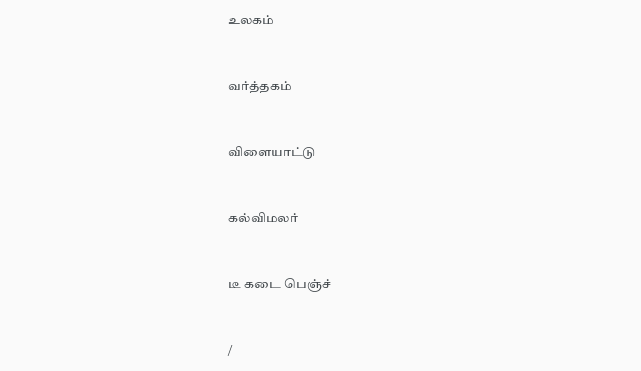உலகம்


வர்த்தகம்


விளையாட்டு


கல்விமலர்


டீ கடை பெஞ்ச்


/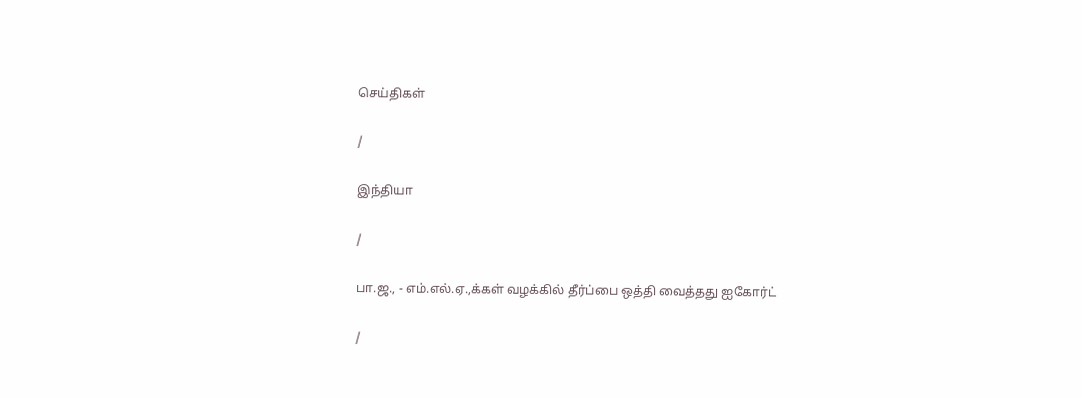செய்திகள்

/

இந்தியா

/

பா.ஜ., - எம்.எல்.ஏ.,க்கள் வழக்கில் தீர்ப்பை ஒத்தி வைத்தது ஐகோர்ட்

/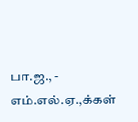பா.ஜ., - எம்.எல்.ஏ.,க்கள்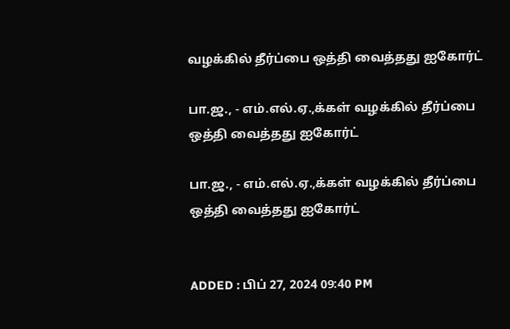வழக்கில் தீர்ப்பை ஒத்தி வைத்தது ஐகோர்ட்

பா.ஜ., - எம்.எல்.ஏ.,க்கள் வழக்கில் தீர்ப்பை ஒத்தி வைத்தது ஐகோர்ட்

பா.ஜ., - எம்.எல்.ஏ.,க்கள் வழக்கில் தீர்ப்பை ஒத்தி வைத்தது ஐகோர்ட்


ADDED : பிப் 27, 2024 09:40 PM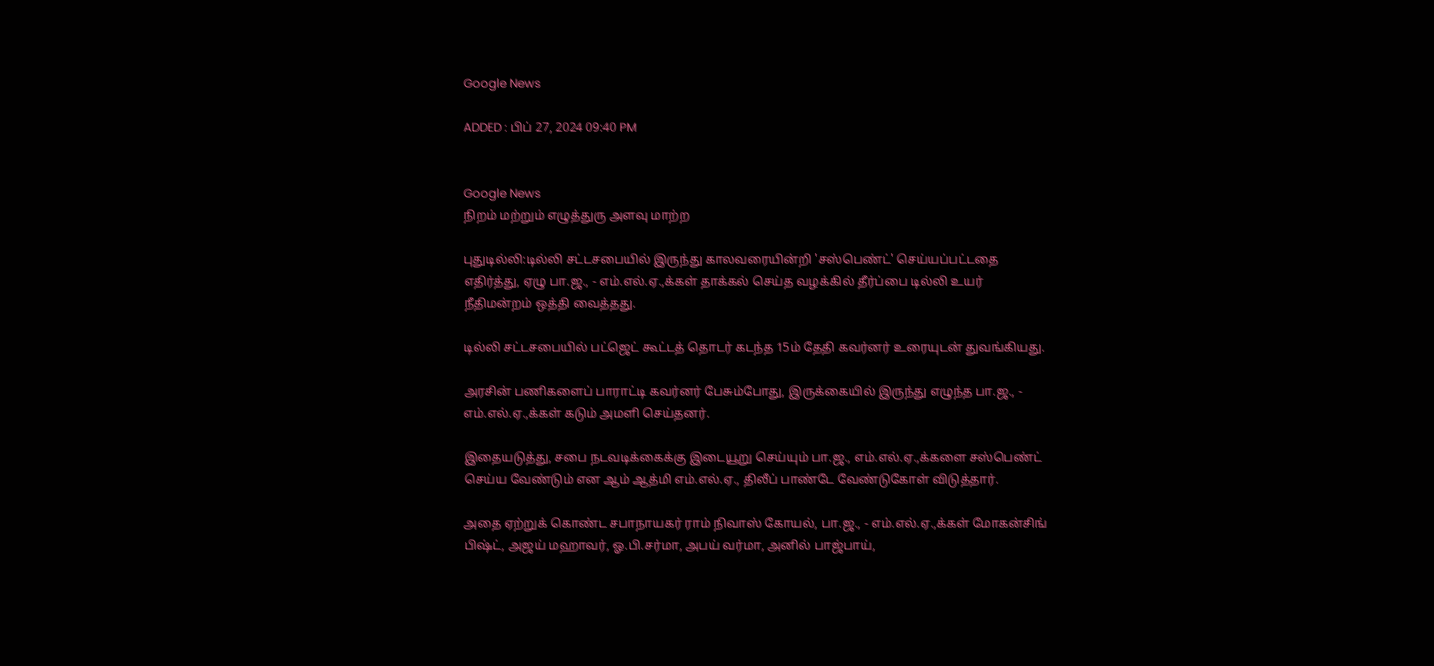Google News

ADDED : பிப் 27, 2024 09:40 PM


Google News
நிறம் மற்றும் எழுத்துரு அளவு மாற்ற

புதுடில்லி:டில்லி சட்டசபையில் இருந்து காலவரையின்றி 'சஸ்பெண்ட்' செய்யப்பட்டதை எதிர்த்து, ஏழு பா.ஜ., - எம்.எல்.ஏ.,க்கள் தாக்கல் செய்த வழக்கில் தீர்ப்பை டில்லி உயர் நீதிமன்றம் ஒத்தி வைத்தது.

டில்லி சட்டசபையில் பட்ஜெட் கூட்டத் தொடர் கடந்த 15ம் தேதி கவர்னர் உரையுடன் துவங்கியது.

அரசின் பணிகளைப் பாராட்டி கவர்னர் பேசும்போது, இருக்கையில் இருந்து எழுந்த பா.ஜ., - எம்.எல்.ஏ.,க்கள் கடும் அமளி செய்தனர்.

இதையடுத்து, சபை நடவடிக்கைக்கு இடையூறு செய்யும் பா.ஜ., எம்.எல்.ஏ.,க்களை சஸ்பெண்ட் செய்ய வேண்டும் என ஆம் ஆத்மி எம்.எல்.ஏ., திலீப் பாண்டே வேண்டுகோள் விடுத்தார்.

அதை ஏற்றுக் கொண்ட சபாநாயகர் ராம் நிவாஸ் கோயல், பா.ஜ., - எம்.எல்.ஏ.,க்கள் மோகன்சிங் பிஷ்ட், அஜய் மஹாவர், ஓ.பி.சர்மா, அபய் வர்மா, அனில் பாஜ்பாய்,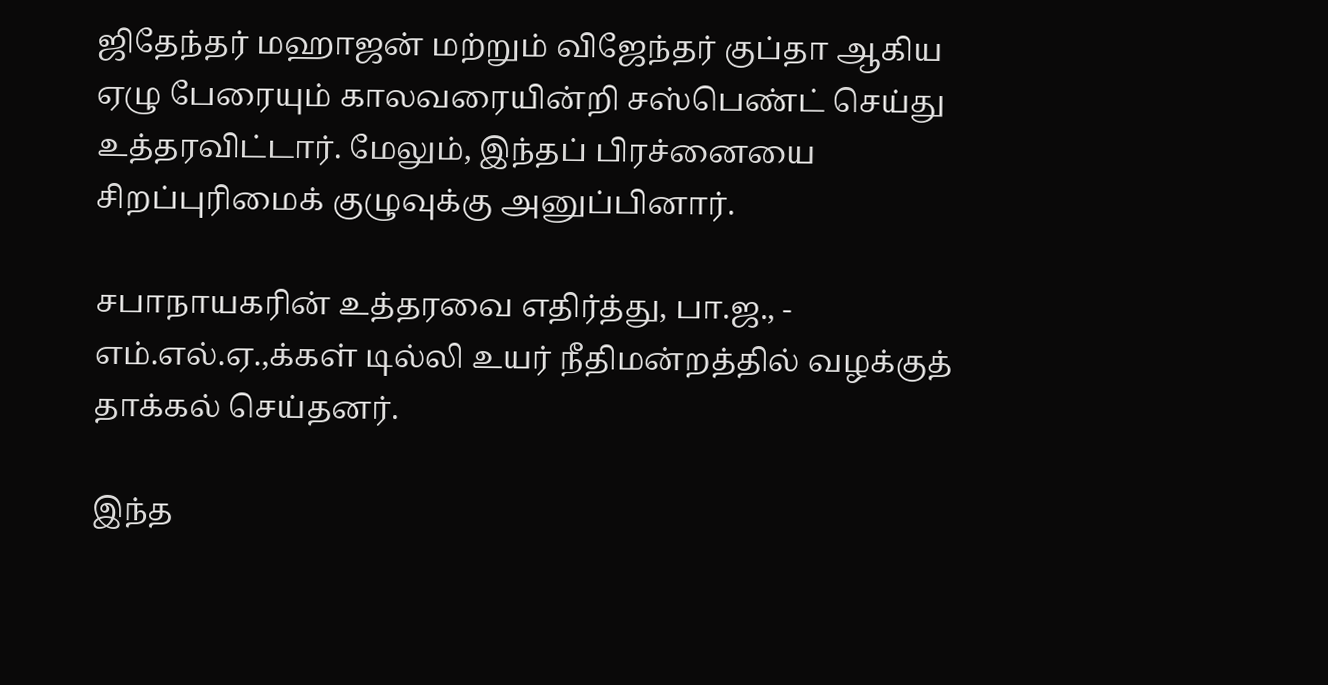ஜிதேந்தர் மஹாஜன் மற்றும் விஜேந்தர் குப்தா ஆகிய ஏழு பேரையும் காலவரையின்றி சஸ்பெண்ட் செய்து உத்தரவிட்டார். மேலும், இந்தப் பிரச்னையை சிறப்புரிமைக் குழுவுக்கு அனுப்பினார்.

சபாநாயகரின் உத்தரவை எதிர்த்து, பா.ஜ., - எம்.எல்.ஏ.,க்கள் டில்லி உயர் நீதிமன்றத்தில் வழக்குத் தாக்கல் செய்தனர்.

இந்த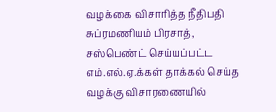வழக்கை விசாரித்த நீதிபதி சுப்ரமணியம் பிரசாத், சஸ்பெண்ட் செய்யப்பட்ட எம்.எல்.ஏ.க்கள் தாக்கல் செய்த வழக்கு விசாரணையில்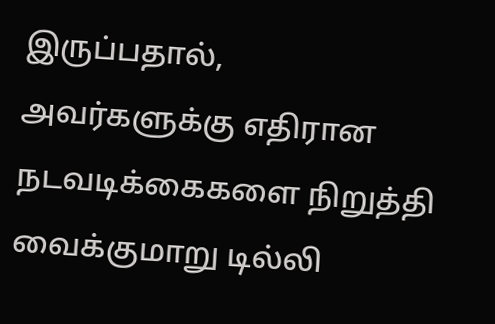இருப்பதால், அவர்களுக்கு எதிரான நடவடிக்கைகளை நிறுத்தி வைக்குமாறு டில்லி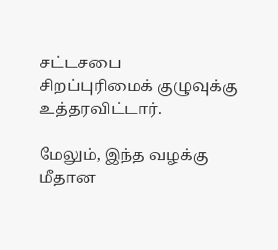சட்டசபை சிறப்புரிமைக் குழுவுக்கு உத்தரவிட்டார்.

மேலும், இந்த வழக்கு மீதான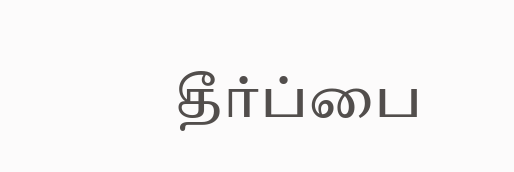தீர்ப்பை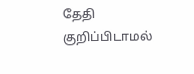தேதி குறிப்பிடாமல்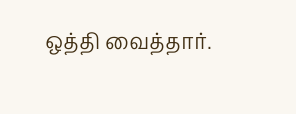ஒத்தி வைத்தார்.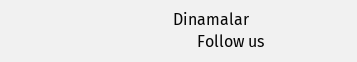Dinamalar
      Follow us